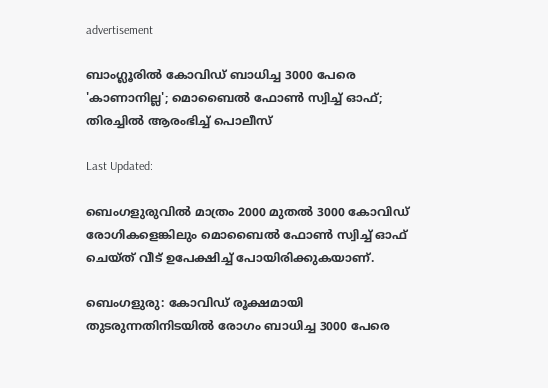advertisement

ബാംഗ്ലൂരിൽ കോവിഡ് ബാധിച്ച 3000 പേരെ 'കാണാനില്ല'; മൊബൈൽ ഫോൺ സ്വിച്ച് ഓഫ്; തിരച്ചിൽ ആരംഭിച്ച് പൊലീസ്

Last Updated:

ബെംഗളുരുവിൽ മാത്രം 2000 മുതൽ 3000 കോവിഡ് രോഗികളെങ്കിലും മൊബൈൽ ഫോൺ സ്വിച്ച് ഓഫ് ചെയ്ത് വീട് ഉപേക്ഷിച്ച് പോയിരിക്കുകയാണ്.

ബെംഗളുരു: കോവിഡ് രൂക്ഷമായി തുടരുന്നതിനിടയിൽ രോഗം ബാധിച്ച 3000 പേരെ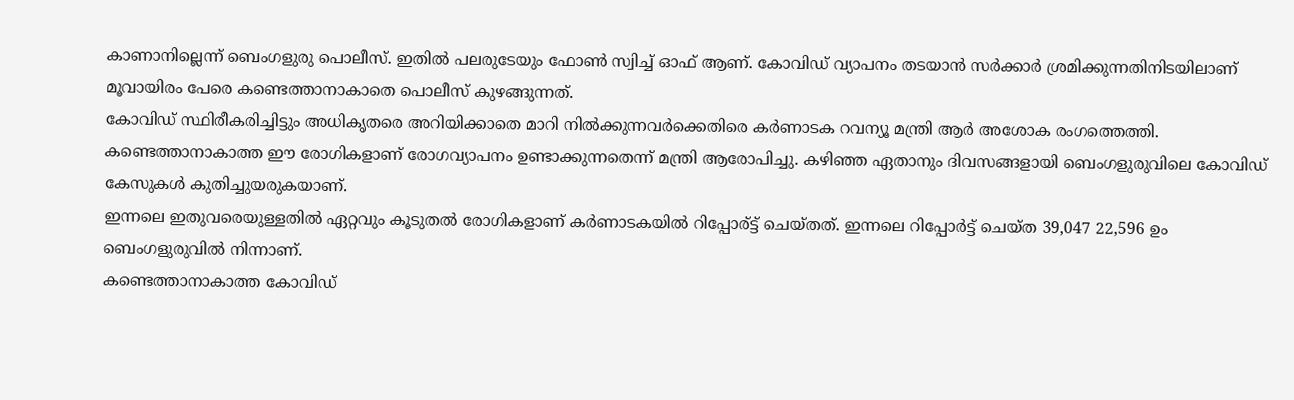കാണാനില്ലെന്ന് ബെംഗളുരു പൊലീസ്. ഇതിൽ പലരുടേയും ഫോൺ സ്വിച്ച് ഓഫ് ആണ്. കോവിഡ് വ്യാപനം തടയാൻ സർക്കാർ ശ്രമിക്കുന്നതിനിടയിലാണ് മൂവായിരം പേരെ കണ്ടെത്താനാകാതെ പൊലീസ് കുഴങ്ങുന്നത്.
കോവിഡ് സ്ഥിരീകരിച്ചിട്ടും അധികൃതരെ അറിയിക്കാതെ മാറി നിൽക്കുന്നവർക്കെതിരെ കർണാടക റവന്യൂ മന്ത്രി ആർ അശോക രംഗത്തെത്തി. കണ്ടെത്താനാകാത്ത ഈ രോഗികളാണ് രോഗവ്യാപനം ഉണ്ടാക്കുന്നതെന്ന് മന്ത്രി ആരോപിച്ചു. കഴിഞ്ഞ ഏതാനും ദിവസങ്ങളായി ബെംഗളുരുവിലെ കോവിഡ് കേസുകൾ കുതിച്ചുയരുകയാണ്.
ഇന്നലെ ഇതുവരെയുള്ളതിൽ ഏറ്റവും കൂടുതൽ രോഗികളാണ് കർണാടകയിൽ റിപ്പോര്ട്ട് ചെയ്തത്. ഇന്നലെ റിപ്പോർട്ട് ചെയ്ത 39,047 22,596 ഉം ബെംഗളുരുവിൽ നിന്നാണ്.
കണ്ടെത്താനാകാത്ത കോവിഡ്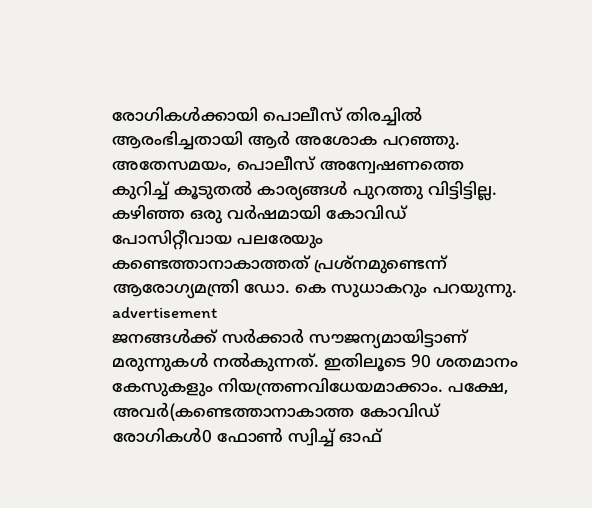രോഗികൾക്കായി പൊലീസ് തിരച്ചിൽ ആരംഭിച്ചതായി ആർ അശോക പറഞ്ഞു. അതേസമയം, പൊലീസ് അന്വേഷണത്തെ കുറിച്ച് കൂടുതൽ കാര്യങ്ങൾ പുറത്തു വിട്ടിട്ടില്ല. കഴിഞ്ഞ ഒരു വർഷമായി കോവിഡ് പോസിറ്റീവായ പലരേയും കണ്ടെത്താനാകാത്തത് പ്രശ്നമുണ്ടെന്ന് ആരോഗ്യമന്ത്രി ഡോ. കെ സുധാകറും പറയുന്നു.
advertisement
ജനങ്ങൾക്ക് സർക്കാർ സൗജന്യമായിട്ടാണ് മരുന്നുകൾ നൽകുന്നത്. ഇതിലൂടെ 90 ശതമാനം കേസുകളും നിയന്ത്രണവിധേയമാക്കാം. പക്ഷേ, അവർ(കണ്ടെത്താനാകാത്ത കോവിഡ് രോഗികൾ0 ഫോൺ സ്വിച്ച് ഓഫ്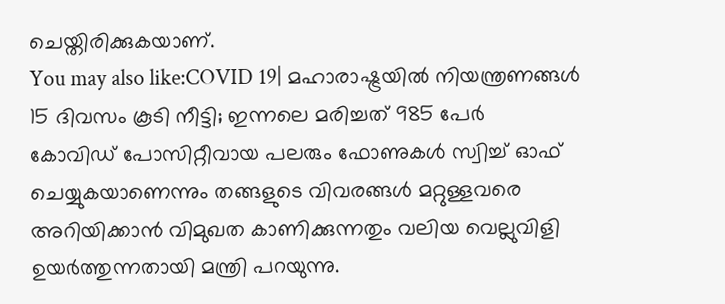ചെയ്തിരിക്കുകയാണ്.
You may also like:COVID 19| മഹാരാഷ്ട്രയിൽ നിയന്ത്രണങ്ങൾ 15 ദിവസം കൂടി നീട്ടി; ഇന്നലെ മരിച്ചത് 985 പേർ
കോവിഡ് പോസിറ്റീവായ പലരും ഫോണുകൾ സ്വിച്ച് ഓഫ് ചെയ്യുകയാണെന്നും തങ്ങളുടെ വിവരങ്ങൾ മറ്റുള്ളവരെ അറിയിക്കാൻ വിമുഖത കാണിക്കുന്നതും വലിയ വെല്ലുവിളി ഉയർത്തുന്നതായി മന്ത്രി പറയുന്നു.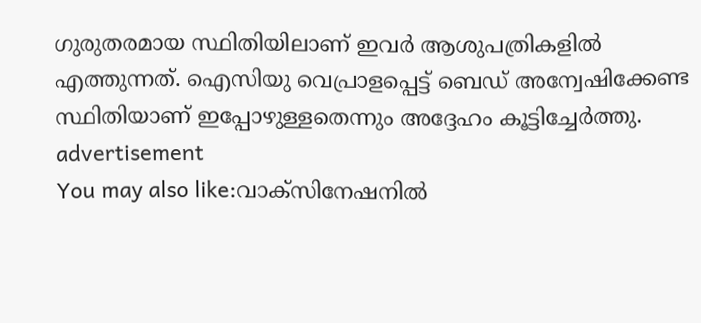ഗുരുതരമായ സ്ഥിതിയിലാണ് ഇവർ ആശുപത്രികളിൽ എത്തുന്നത്. ഐസിയു വെപ്രാളപ്പെട്ട് ബെഡ് അന്വേഷിക്കേണ്ട സ്ഥിതിയാണ് ഇപ്പോഴുള്ളതെന്നും അദ്ദേഹം കൂട്ടിച്ചേർത്തു.
advertisement
You may also like:വാക്സിനേഷനിൽ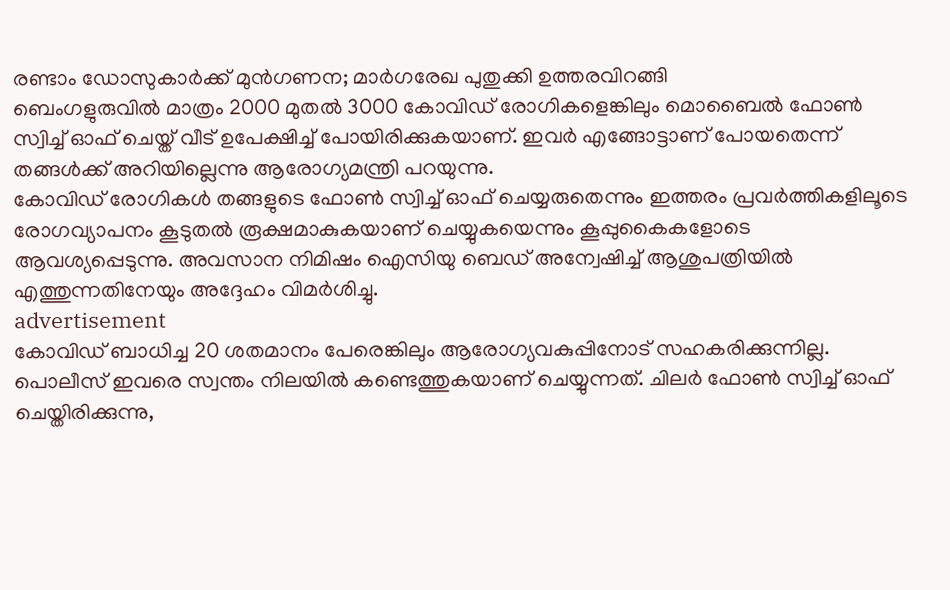രണ്ടാം ഡോസുകാർക്ക് മുൻഗണന; മാർഗരേഖ പുതുക്കി ഉത്തരവിറങ്ങി
ബെംഗളുരുവിൽ മാത്രം 2000 മുതൽ 3000 കോവിഡ് രോഗികളെങ്കിലും മൊബൈൽ ഫോൺ സ്വിച്ച് ഓഫ് ചെയ്ത് വീട് ഉപേക്ഷിച്ച് പോയിരിക്കുകയാണ്. ഇവർ എങ്ങോട്ടാണ് പോയതെന്ന് തങ്ങൾക്ക് അറിയില്ലെന്നു ആരോഗ്യമന്ത്രി പറയുന്നു.
കോവിഡ് രോഗികൾ തങ്ങളുടെ ഫോൺ സ്വിച്ച് ഓഫ് ചെയ്യരുതെന്നും ഇത്തരം പ്രവർത്തികളിലൂടെ രോഗവ്യാപനം കൂടുതൽ രൂക്ഷമാകുകയാണ് ചെയ്യുകയെന്നും കൂപ്പുകൈകളോടെ ആവശ്യപ്പെടുന്നു. അവസാന നിമിഷം ഐസിയു ബെഡ് അന്വേഷിച്ച് ആശുപത്രിയിൽ എത്തുന്നതിനേയും അദ്ദേഹം വിമർശിച്ചു.
advertisement
കോവിഡ് ബാധിച്ച 20 ശതമാനം പേരെങ്കിലും ആരോഗ്യവകുപ്പിനോട് സഹകരിക്കുന്നില്ല. പൊലീസ് ഇവരെ സ്വന്തം നിലയിൽ കണ്ടെത്തുകയാണ് ചെയ്യുന്നത്. ചിലർ ഫോൺ സ്വിച്ച് ഓഫ് ചെയ്തിരിക്കുന്നു,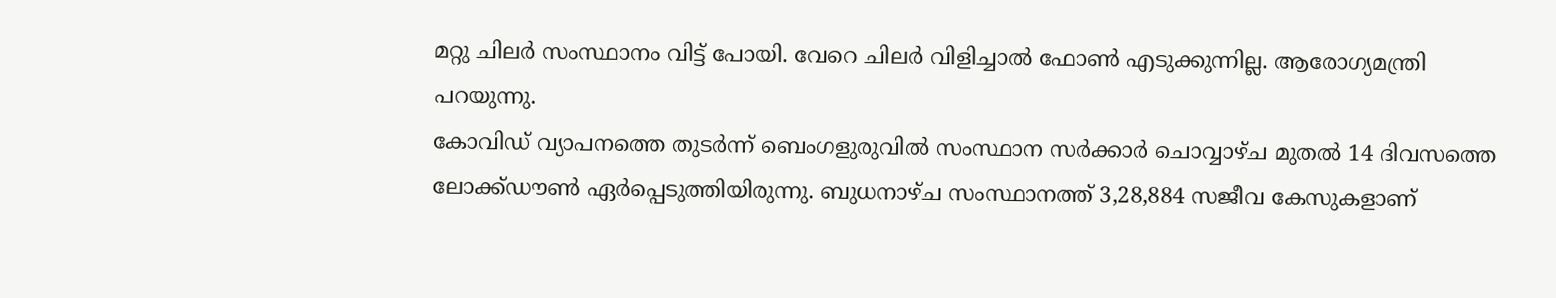മറ്റു ചിലർ സംസ്ഥാനം വിട്ട് പോയി. വേറെ ചിലർ വിളിച്ചാൽ ഫോൺ എടുക്കുന്നില്ല. ആരോഗ്യമന്ത്രി പറയുന്നു.
കോവിഡ് വ്യാപനത്തെ തുടർന്ന് ബെംഗളുരുവിൽ സംസ്ഥാന സർക്കാർ ചൊവ്വാഴ്ച മുതൽ 14 ദിവസത്തെ ലോക്ക്ഡൗൺ ഏർപ്പെടുത്തിയിരുന്നു. ബുധനാഴ്ച സംസ്ഥാനത്ത് 3,28,884 സജീവ കേസുകളാണ്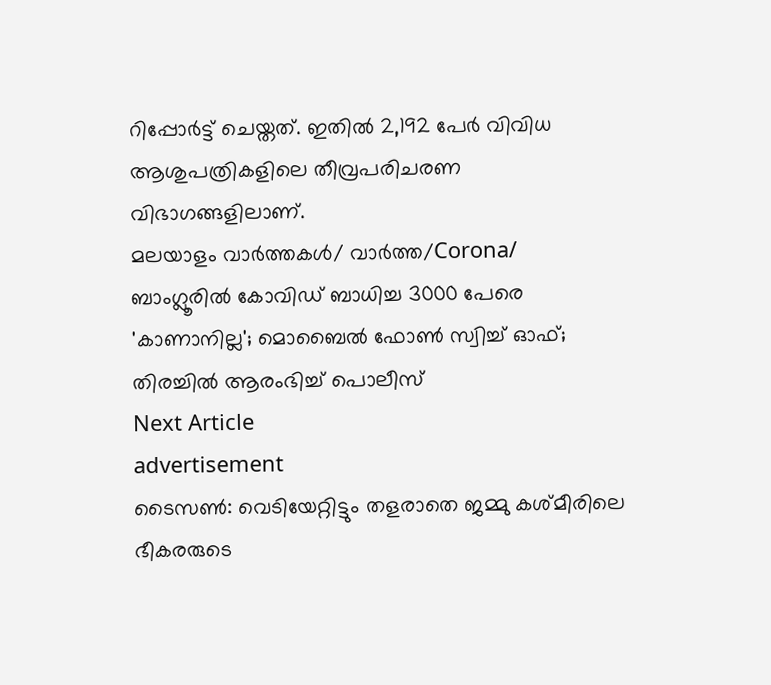റിപ്പോർട്ട് ചെയ്തത്. ഇതിൽ 2,192 പേർ വിവിധ ആശുപത്രികളിലെ തീവ്രപരിചരണ വിഭാഗങ്ങളിലാണ്.
മലയാളം വാർത്തകൾ/ വാർത്ത/Corona/
ബാംഗ്ലൂരിൽ കോവിഡ് ബാധിച്ച 3000 പേരെ 'കാണാനില്ല'; മൊബൈൽ ഫോൺ സ്വിച്ച് ഓഫ്; തിരച്ചിൽ ആരംഭിച്ച് പൊലീസ്
Next Article
advertisement
ടൈസൺ: വെടിയേറ്റിട്ടും തളരാതെ ജമ്മു കശ്മീരിലെ ഭീകരരുടെ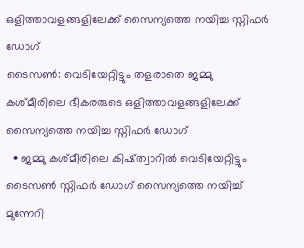ഒളിത്താവളങ്ങളിലേക്ക് സൈന്യത്തെ നയിച്ച സ്നിഫർ ഡോഗ്
ടൈസൺ: വെടിയേറ്റിട്ടും തളരാതെ ജമ്മു കശ്മീരിലെ ഭീകരരുടെ ഒളിത്താവളങ്ങളിലേക്ക് സൈന്യത്തെ നയിച്ച സ്നിഫർ ഡോഗ്
  • ജമ്മു കശ്മീരിലെ കിഷ്ത്വാറിൽ വെടിയേറ്റിട്ടും ടൈസൺ സ്നിഫർ ഡോഗ് സൈന്യത്തെ നയിച്ച് മുന്നേറി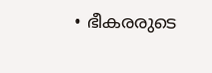• ഭീകരരുടെ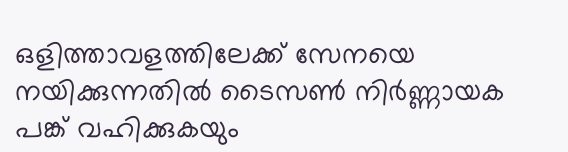ഒളിത്താവളത്തിലേക്ക് സേനയെ നയിക്കുന്നതിൽ ടൈസൺ നിർണ്ണായക പങ്ക് വഹിക്കുകയും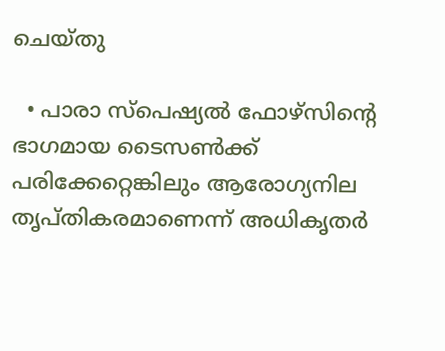ചെയ്തു

  • പാരാ സ്പെഷ്യൽ ഫോഴ്‌സിന്റെ ഭാഗമായ ടൈസൺക്ക് പരിക്കേറ്റെങ്കിലും ആരോഗ്യനില തൃപ്തികരമാണെന്ന് അധികൃതർ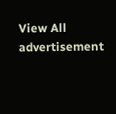View All
advertisement